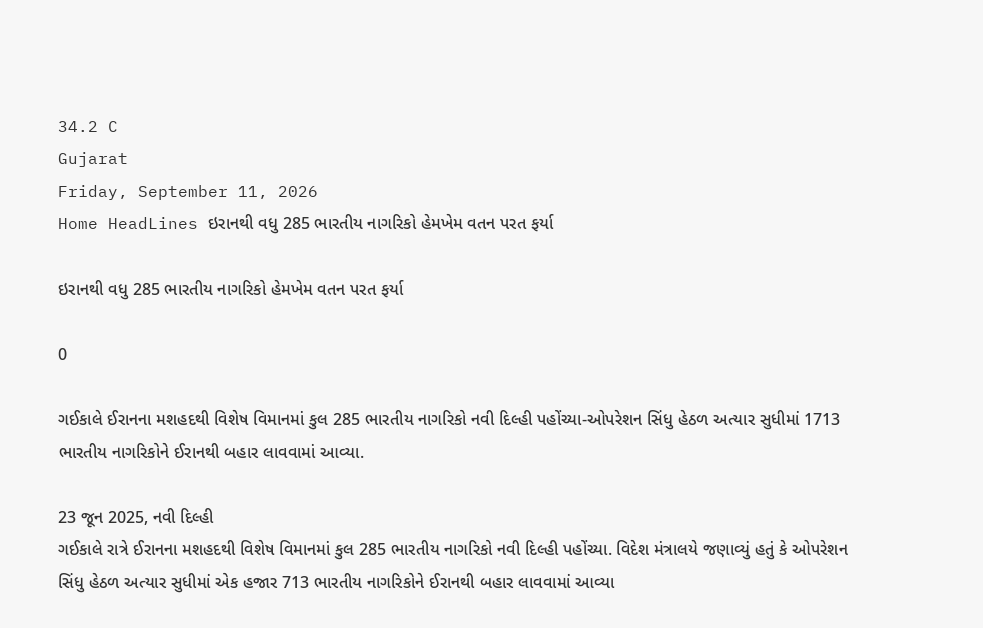34.2 C
Gujarat
Friday, September 11, 2026
Home HeadLines ઇરાનથી વધુ 285 ભારતીય નાગરિકો હેમખેમ વતન પરત ફર્યા

ઇરાનથી વધુ 285 ભારતીય નાગરિકો હેમખેમ વતન પરત ફર્યા

0

ગઈકાલે ઈરાનના મશહદથી વિશેષ વિમાનમાં કુલ 285 ભારતીય નાગરિકો નવી દિલ્હી પહોંચ્યા-ઓપરેશન સિંધુ હેઠળ અત્યાર સુધીમાં 1713 ભારતીય નાગરિકોને ઈરાનથી બહાર લાવવામાં આવ્યા.

23 જૂન 2025, નવી દિલ્હી
ગઈકાલે રાત્રે ઈરાનના મશહદથી વિશેષ વિમાનમાં કુલ 285 ભારતીય નાગરિકો નવી દિલ્હી પહોંચ્યા. વિદેશ મંત્રાલયે જણાવ્યું હતું કે ઓપરેશન સિંધુ હેઠળ અત્યાર સુધીમાં એક હજાર 713 ભારતીય નાગરિકોને ઈરાનથી બહાર લાવવામાં આવ્યા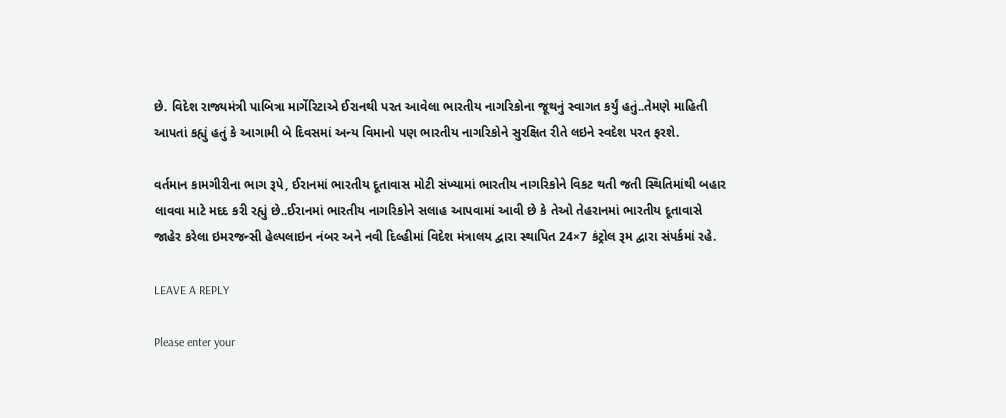છે. વિદેશ રાજ્યમંત્રી પાબિત્રા માર્ગેરિટાએ ઈરાનથી પરત આવેલા ભારતીય નાગરિકોના જૂથનું સ્વાગત કર્યું હતું..તેમણે માહિતી આપતાં કહ્યું હતું કે આગામી બે દિવસમાં અન્ય વિમાનો પણ ભારતીય નાગરિકોને સુરક્ષિત રીતે લઇને સ્વદેશ પરત ફરશે.

વર્તમાન કામગીરીના ભાગ રૂપે, ઈરાનમાં ભારતીય દૂતાવાસ મોટી સંખ્યામાં ભારતીય નાગરિકોને વિકટ થતી જતી સ્થિતિમાંથી બહાર લાવવા માટે મદદ કરી રહ્યું છે..ઈરાનમાં ભારતીય નાગરિકોને સલાહ આપવામાં આવી છે કે તેઓ તેહરાનમાં ભારતીય દૂતાવાસે જાહેર કરેલા ઇમરજન્સી હેલ્પલાઇન નંબર અને નવી દિલ્હીમાં વિદેશ મંત્રાલય દ્વારા સ્થાપિત 24×7 કંટ્રોલ રૂમ દ્વારા સંપર્કમાં રહે.

LEAVE A REPLY

Please enter your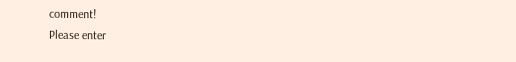comment!
Please enter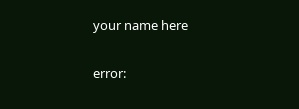your name here

error: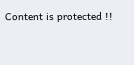Content is protected !!